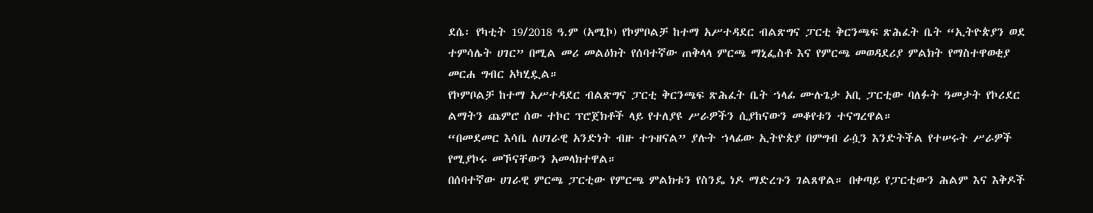ደሴ፡ የካቲት 19/2018 ዓ.ም (አሚኮ) የኮምቦልቻ ከተማ አሥተዳደር ብልጽግና ፓርቲ ቅርንጫፍ ጽሕፈት ቤት “ኢትዮጵያን ወደ ተምሳሌት ሀገር” በሚል መሪ መልዕክት የሰባተኛው ጠቅላላ ምርጫ ማኒፌስቶ እና የምርጫ መወዳደሪያ ምልክት የማስተዋወቂያ መርሐ ግብር አካሂዷል።
የኮምቦልቻ ከተማ አሥተዳደር ብልጽግና ፓርቲ ቅርንጫፍ ጽሕፈት ቤት ኀላፊ ሙሉጌታ አቢ ፓርቲው ባለፉት ዓመታት የኮሪደር ልማትን ጨምሮ ሰው ተኮር ፕሮጀክቶች ላይ የተለያዩ ሥራዎችን ሲያከናውን መቆየቱን ተናግረዋል።
“በመደመር እሳቤ ለሀገራዊ አንድነት ብዙ ተጉዘናል” ያሉት ኀላፊው ኢትዮጵያ በምግብ ራሷን እንድትችል የተሠሩት ሥራዎች የሚያኮሩ መኾናቸውን አመላክተዋል።
በሰባተኛው ሀገራዊ ምርጫ ፓርቲው የምርጫ ምልክቱን የስንዴ ነዶ ማድረጉን ገልጸዋል። በቀጣይ የፓርቲውን ሕልም እና እቅዶች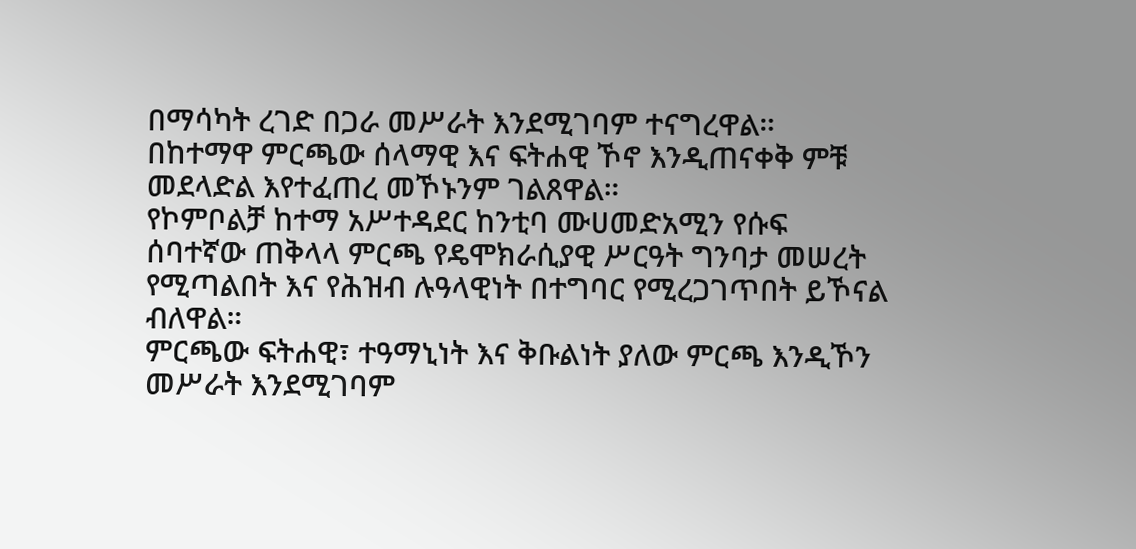በማሳካት ረገድ በጋራ መሥራት እንደሚገባም ተናግረዋል።
በከተማዋ ምርጫው ሰላማዊ እና ፍትሐዊ ኾኖ እንዲጠናቀቅ ምቹ መደላድል እየተፈጠረ መኾኑንም ገልጸዋል።
የኮምቦልቻ ከተማ አሥተዳደር ከንቲባ ሙሀመድአሚን የሱፍ ሰባተኛው ጠቅላላ ምርጫ የዴሞክራሲያዊ ሥርዓት ግንባታ መሠረት የሚጣልበት እና የሕዝብ ሉዓላዊነት በተግባር የሚረጋገጥበት ይኾናል ብለዋል።
ምርጫው ፍትሐዊ፣ ተዓማኒነት እና ቅቡልነት ያለው ምርጫ እንዲኾን መሥራት እንደሚገባም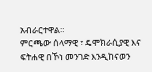አብራርተዋል።
ምርጫው ሰላማዊ ፣ ዴሞክራሲያዊ እና ፍትሐዊ በኾነ መንገድ እንዲከናወን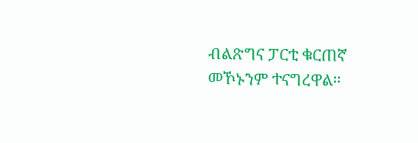ብልጽግና ፓርቲ ቁርጠኛ መኾኑንም ተናግረዋል።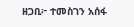ዘጋቢ፦ ተመስገን አሰፋ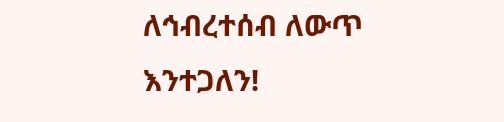ለኅብረተሰብ ለውጥ እንተጋለን!